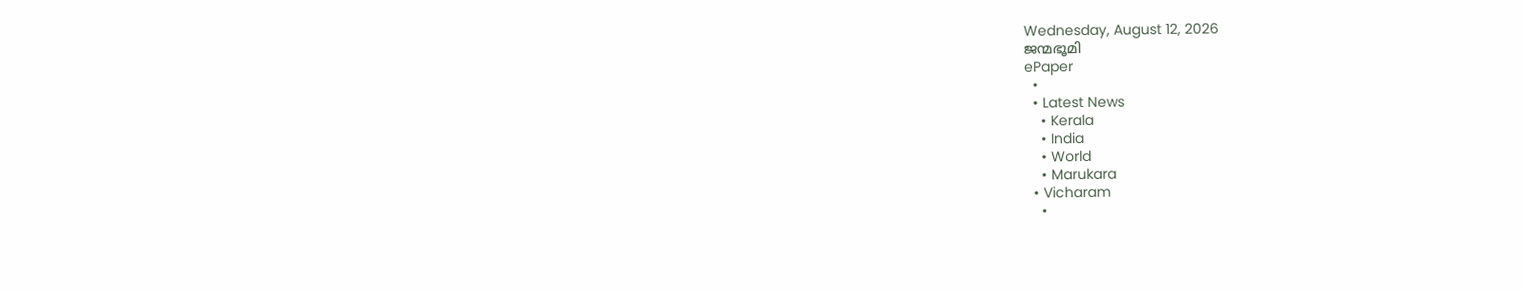Wednesday, August 12, 2026
ജന്മഭൂമി
ePaper
  •
  • Latest News
    • Kerala
    • India
    • World
    • Marukara
  • Vicharam
    •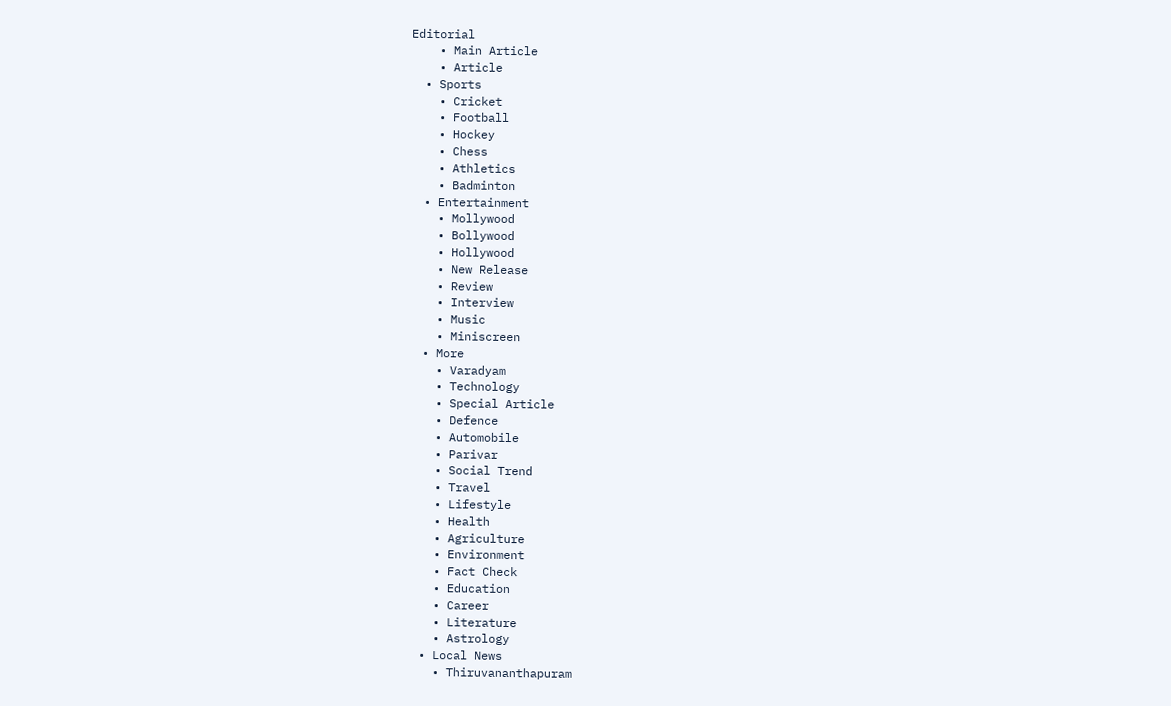Editorial
    • Main Article
    • Article
  • Sports
    • Cricket
    • Football
    • Hockey
    • Chess
    • Athletics
    • Badminton
  • Entertainment
    • Mollywood
    • Bollywood
    • Hollywood
    • New Release
    • Review
    • Interview
    • Music
    • Miniscreen
  • More
    • Varadyam
    • Technology
    • Special Article
    • Defence
    • Automobile
    • Parivar
    • Social Trend
    • Travel
    • Lifestyle
    • Health
    • Agriculture
    • Environment
    • Fact Check
    • Education
    • Career
    • Literature
    • Astrology
  • Local News
    • Thiruvananthapuram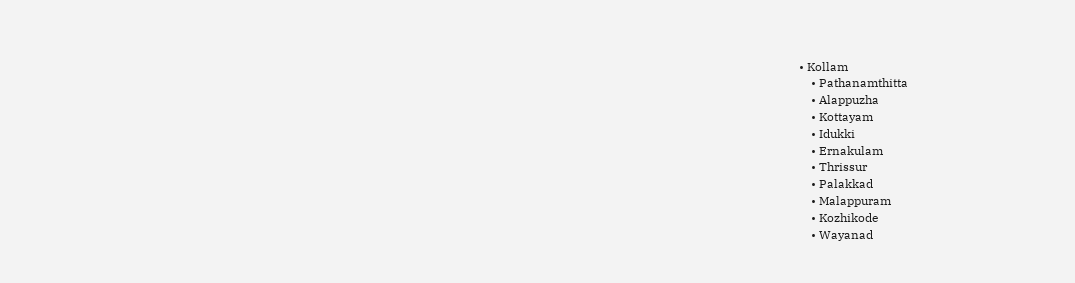• Kollam
    • Pathanamthitta
    • Alappuzha
    • Kottayam
    • Idukki
    • Ernakulam
    • Thrissur
    • Palakkad
    • Malappuram
    • Kozhikode
    • Wayanad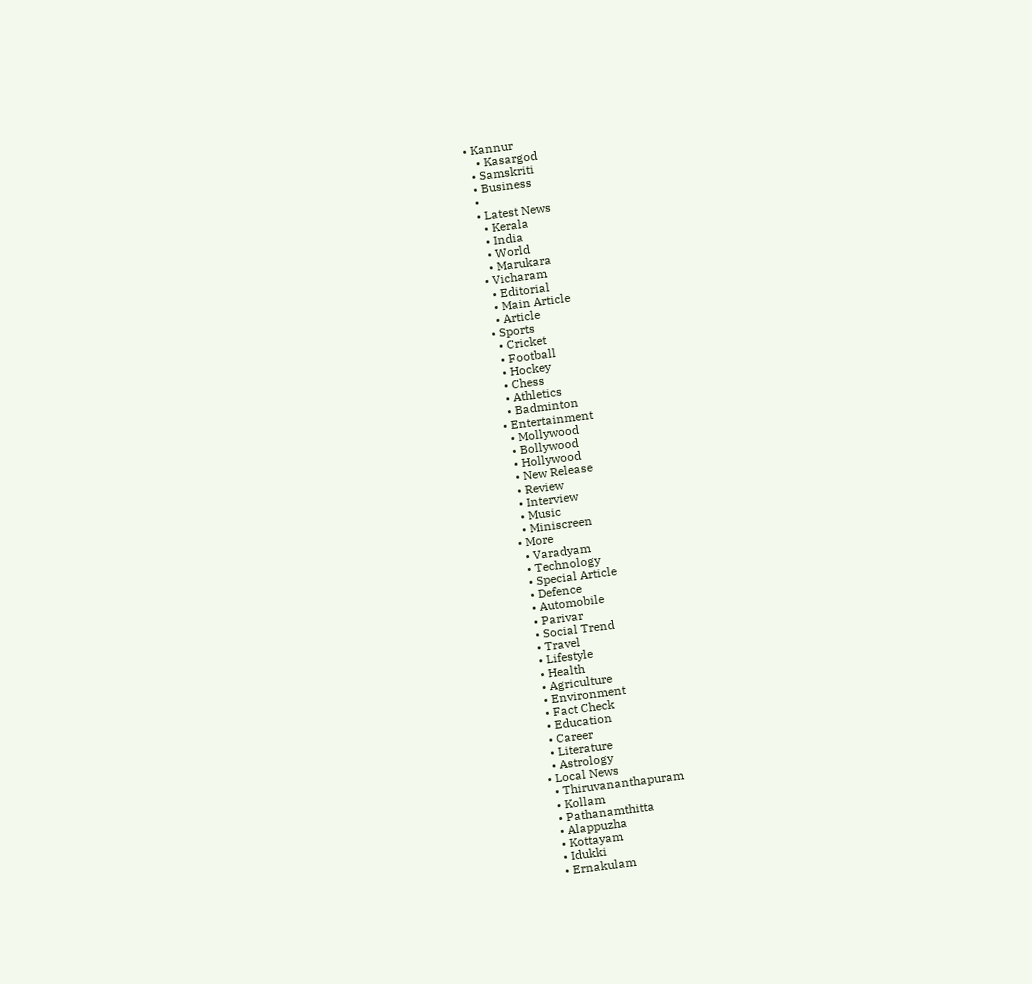• Kannur
    • Kasargod
  • Samskriti
  • Business
  •
  • Latest News
    • Kerala
    • India
    • World
    • Marukara
  • Vicharam
    • Editorial
    • Main Article
    • Article
  • Sports
    • Cricket
    • Football
    • Hockey
    • Chess
    • Athletics
    • Badminton
  • Entertainment
    • Mollywood
    • Bollywood
    • Hollywood
    • New Release
    • Review
    • Interview
    • Music
    • Miniscreen
  • More
    • Varadyam
    • Technology
    • Special Article
    • Defence
    • Automobile
    • Parivar
    • Social Trend
    • Travel
    • Lifestyle
    • Health
    • Agriculture
    • Environment
    • Fact Check
    • Education
    • Career
    • Literature
    • Astrology
  • Local News
    • Thiruvananthapuram
    • Kollam
    • Pathanamthitta
    • Alappuzha
    • Kottayam
    • Idukki
    • Ernakulam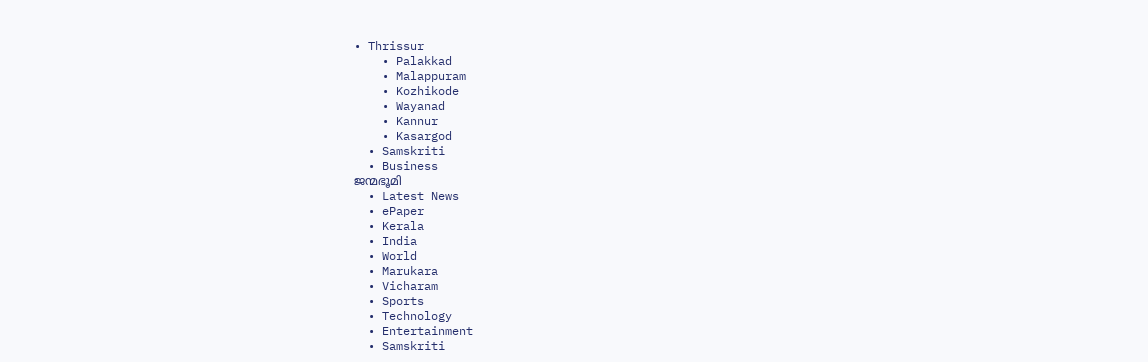• Thrissur
    • Palakkad
    • Malappuram
    • Kozhikode
    • Wayanad
    • Kannur
    • Kasargod
  • Samskriti
  • Business
ജന്മഭൂമി
  • Latest News
  • ePaper
  • Kerala
  • India
  • World
  • Marukara
  • Vicharam
  • Sports
  • Technology
  • Entertainment
  • Samskriti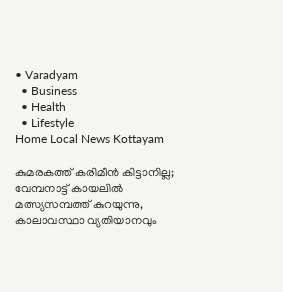• Varadyam
  • Business
  • Health
  • Lifestyle
Home Local News Kottayam

കുമരകത്ത് കരിമീന്‍ കിട്ടാനില്ല; വേമ്പനാട്ട് കായലില്‍ മത്സ്യസമ്പത്ത് കുറയുന്നു, കാലാവസ്ഥാ വ്യതിയാനവും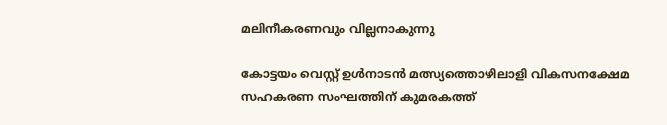മലിനീകരണവും വില്ലനാകുന്നു

കോട്ടയം വെസ്റ്റ് ഉള്‍നാടന്‍ മത്സ്യത്തൊഴിലാളി വികസനക്ഷേമ സഹകരണ സംഘത്തിന് കുമരകത്ത്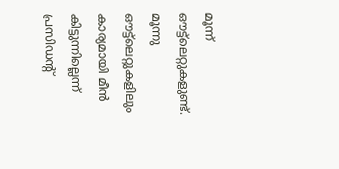മൂന്ന് ഔട്ട്‌ലെറ്റുകളുണ്ട്. മൂന്നു ഔട്ട്‌ലെറ്റുകളിലും കാര്യമായി മീന്‍ കിട്ടുന്നില്ലെന്ന് പ്രസിഡന്റ്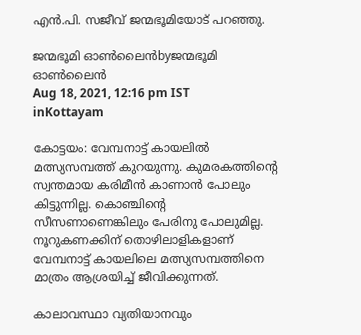എന്‍.പി. സജീവ് ജന്മഭൂമിയോട് പറഞ്ഞു.

ജന്മഭൂമി ഓണ്‍ലൈന്‍byജന്മഭൂമി ഓണ്‍ലൈന്‍
Aug 18, 2021, 12:16 pm IST
inKottayam

കോട്ടയം: വേമ്പനാട്ട് കായലില്‍ മത്സ്യസമ്പത്ത് കുറയുന്നു. കുമരകത്തിന്റെ സ്വന്തമായ കരിമീന്‍ കാണാന്‍ പോലും കിട്ടുന്നില്ല. കൊഞ്ചിന്റെ സീസണാണെങ്കിലും പേരിനു പോലുമില്ല. നൂറുകണക്കിന് തൊഴിലാളികളാണ് വേമ്പനാട്ട് കായലിലെ മത്സ്യസമ്പത്തിനെ മാത്രം ആശ്രയിച്ച് ജീവിക്കുന്നത്.

കാലാവസ്ഥാ വ്യതിയാനവും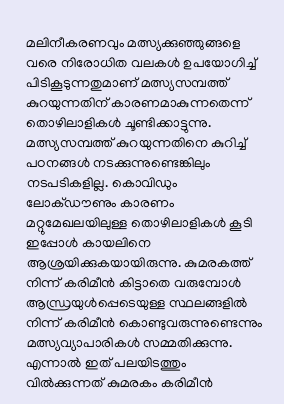മലിനീകരണവും മത്സ്യക്കുഞ്ഞുങ്ങളെ വരെ നിരോധിത വലകള്‍ ഉപയോഗിച്ച് പിടികൂടുന്നതുമാണ് മത്സ്യസമ്പത്ത് കുറയുന്നതിന് കാരണമാകുന്നതെന്ന് തൊഴിലാളികള്‍ ചൂണ്ടിക്കാട്ടുന്നു. മത്സ്യസമ്പത്ത് കുറയുന്നതിനെ കുറിച്ച് പഠനങ്ങള്‍ നടക്കുന്നുണ്ടെങ്കിലും നടപടികളില്ല. കൊവിഡും ലോക്ഡൗണും കാരണം മറ്റുമേഖലയിലുള്ള തൊഴിലാളികള്‍ കൂടി ഇപ്പോള്‍ കായലിനെ ആശ്രയിക്കുകയായിരുന്നു. കുമരകത്ത് നിന്ന് കരിമീന്‍ കിട്ടാതെ വരുമ്പോള്‍ ആന്ധ്രയുള്‍പ്പെടെയുള്ള സ്ഥലങ്ങളില്‍ നിന്ന് കരിമീന്‍ കൊണ്ടുവരുന്നുണ്ടെന്നും മത്സ്യവ്യാപാരികള്‍ സമ്മതിക്കുന്നു. എന്നാല്‍ ഇത് പലയിടത്തും വില്‍ക്കുന്നത് കുമരകം കരിമീന്‍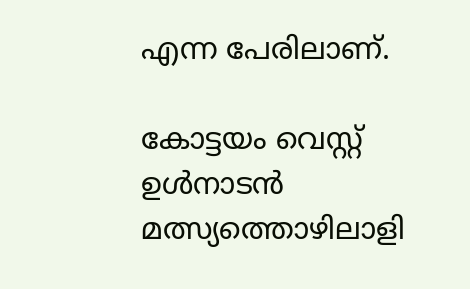എന്ന പേരിലാണ്.

കോട്ടയം വെസ്റ്റ് ഉള്‍നാടന്‍ മത്സ്യത്തൊഴിലാളി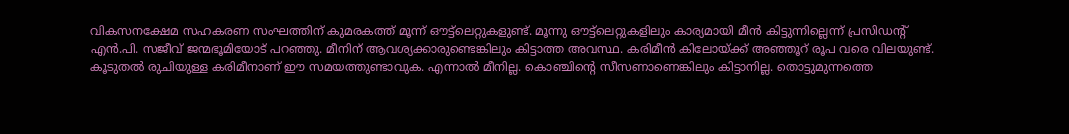വികസനക്ഷേമ സഹകരണ സംഘത്തിന് കുമരകത്ത് മൂന്ന് ഔട്ട്‌ലെറ്റുകളുണ്ട്. മൂന്നു ഔട്ട്‌ലെറ്റുകളിലും കാര്യമായി മീന്‍ കിട്ടുന്നില്ലെന്ന് പ്രസിഡന്റ് എന്‍.പി. സജീവ് ജന്മഭൂമിയോട് പറഞ്ഞു. മീനിന് ആവശ്യക്കാരുണ്ടെങ്കിലും കിട്ടാത്ത അവസ്ഥ. കരിമീന്‍ കിലോയ്‌ക്ക് അഞ്ഞൂറ് രൂപ വരെ വിലയുണ്ട്. കൂടുതല്‍ രുചിയുള്ള കരിമീനാണ് ഈ സമയത്തുണ്ടാവുക. എന്നാല്‍ മീനില്ല. കൊഞ്ചിന്റെ സീസണാണെങ്കിലും കിട്ടാനില്ല. തൊട്ടുമുന്നത്തെ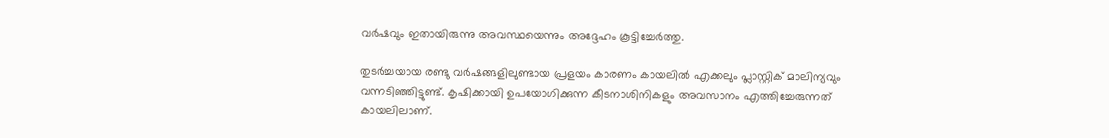വര്‍ഷവും ഇതായിരുന്നു അവസ്ഥയെന്നും അദ്ദേഹം കൂട്ടിച്ചേര്‍ത്തു.

തുടര്‍ച്ചയായ രണ്ടു വര്‍ഷങ്ങളിലുണ്ടായ പ്രളയം കാരണം കായലില്‍ എക്കലും പ്ലാസ്റ്റിക് മാലിന്യവും വന്നടിഞ്ഞിട്ടുണ്ട്. കൃഷിക്കായി ഉപയോഗിക്കുന്ന കീടനാശിനികളും അവസാനം എത്തിച്ചേരുന്നത് കായലിലാണ്.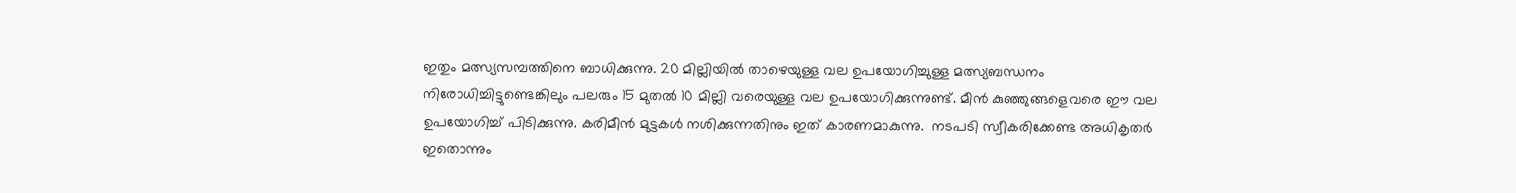ഇതും മത്സ്യസമ്പത്തിനെ ബാധിക്കുന്നു. 20 മില്ലിയില്‍ താഴെയുള്ള വല ഉപയോഗിച്ചുള്ള മത്സ്യബന്ധനം നിരോധിച്ചിട്ടുണ്ടെങ്കിലും പലരും 15 മുതല്‍ 10 മില്ലി വരെയുള്ള വല ഉപയോഗിക്കുന്നുണ്ട്. മീന്‍ കുഞ്ഞുങ്ങളെവരെ ഈ വല ഉപയോഗിച്ച് പിടിക്കുന്നു. കരിമീന്‍ മുട്ടകള്‍ നശിക്കുന്നതിനും ഇത് കാരണമാകുന്നു.  നടപടി സ്വീകരിക്കേണ്ട അധികൃതര്‍ ഇതൊന്നും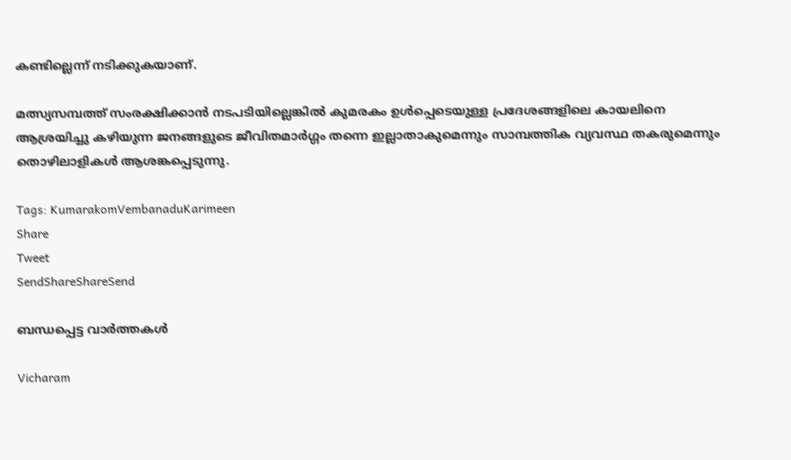കണ്ടില്ലെന്ന് നടിക്കുകയാണ്.

മത്സ്യസമ്പത്ത് സംരക്ഷിക്കാന്‍ നടപടിയില്ലെങ്കില്‍ കുമരകം ഉള്‍പ്പെടെയുള്ള പ്രദേശങ്ങളിലെ കായലിനെ ആശ്രയിച്ചു കഴിയുന്ന ജനങ്ങളുടെ ജീവിതമാര്‍ഗ്ഗം തന്നെ ഇല്ലാതാകുമെന്നും സാമ്പത്തിക വ്യവസ്ഥ തകരുമെന്നും തൊഴിലാളികള്‍ ആശങ്കപ്പെടുന്നു.

Tags: KumarakomVembanaduKarimeen
Share
Tweet
SendShareShareSend

ബന്ധപ്പെട്ട വാര്‍ത്തകള്‍

Vicharam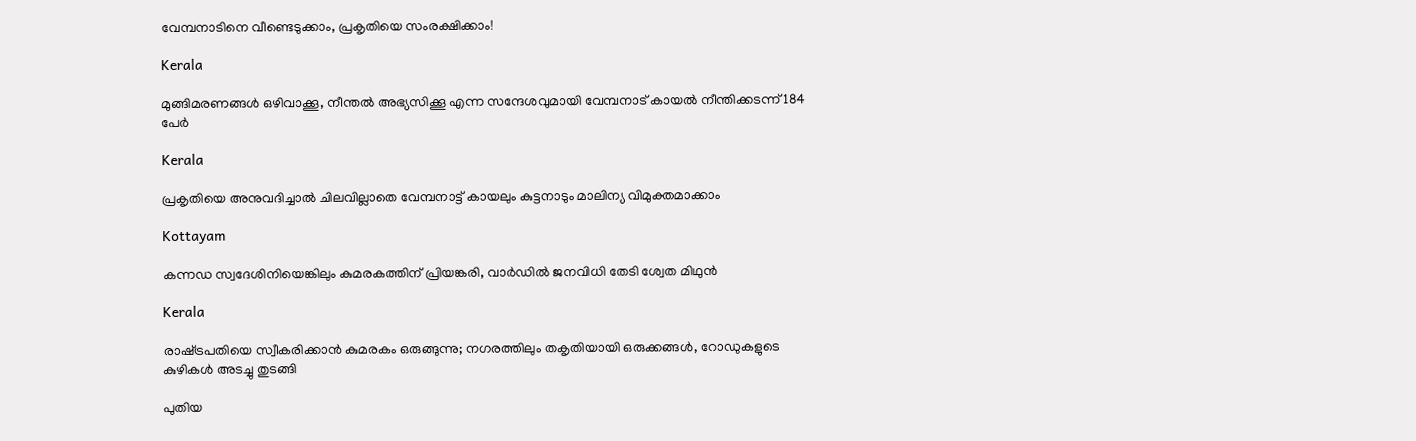വേമ്പനാടിനെ വീണ്ടെടുക്കാം, പ്രകൃതിയെ സംരക്ഷിക്കാം!

Kerala

മുങ്ങിമരണങ്ങള്‍ ഒഴിവാക്കൂ, നീന്തല്‍ അഭ്യസിക്കൂ എന്ന സന്ദേശവുമായി വേമ്പനാട് കായല്‍ നീന്തിക്കടന്ന് 184 പേര്‍

Kerala

പ്രകൃതിയെ അനുവദിച്ചാല്‍ ചിലവില്ലാതെ വേമ്പനാട്ട് കായലും കുട്ടനാടും മാലിന്യ വിമുക്തമാക്കാം

Kottayam

കന്നഡ സ്വദേശിനിയെങ്കിലും കുമരകത്തിന് പ്രിയങ്കരി, വാര്‍ഡില്‍ ജനവിധി തേടി ശ്വേത മിഥുന്‍

Kerala

രാഷ്‌ട്രപതിയെ സ്വീകരിക്കാന്‍ കുമരകം ഒരുങ്ങുന്നു; നഗരത്തിലും തകൃതിയായി ഒരുക്കങ്ങള്‍, റോഡുകളുടെ കുഴികൾ അടച്ചു തുടങ്ങി

പുതിയ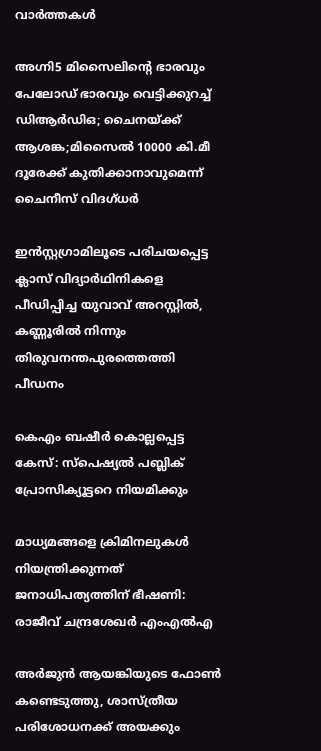വാര്‍ത്തകള്‍

അഗ്നി5 മിസൈലിന്റെ ഭാരവും പേലോഡ് ഭാരവും വെട്ടിക്കുറച്ച് ഡിആര്‍ഡിഒ; ചൈനയ്‌ക്ക് ആശങ്ക;മിസൈല്‍ 10000 കി.മീ ദൂരേക്ക് കുതിക്കാനാവുമെന്ന് ചൈനീസ് വിദഗ്ധര്‍

ഇന്‍സ്റ്റഗ്രാമിലൂടെ പരിചയപ്പെട്ട ക്ലാസ് വിദ്യാര്‍ഥിനികളെ പീഡിപ്പിച്ച യുവാവ് അറസ്റ്റില്‍, കണ്ണൂരില്‍ നിന്നും തിരുവനന്തപുരത്തെത്തി പീഡനം

കെഎം ബഷീര്‍ കൊല്ലപ്പെട്ട കേസ്: സ്പെഷ്യല്‍ പബ്ലിക് പ്രോസിക്യൂട്ടറെ നിയമിക്കും

മാധ്യമങ്ങളെ ക്രിമിനലുകള്‍ നിയന്ത്രിക്കുന്നത് ജനാധിപത്യത്തിന് ഭീഷണി: രാജീവ് ചന്ദ്രശേഖര്‍ എംഎല്‍എ

അര്‍ജുന്‍ ആയങ്കിയുടെ ഫോണ്‍ കണ്ടെടുത്തു, ശാസ്ത്രീയ പരിശോധനക്ക് അയക്കും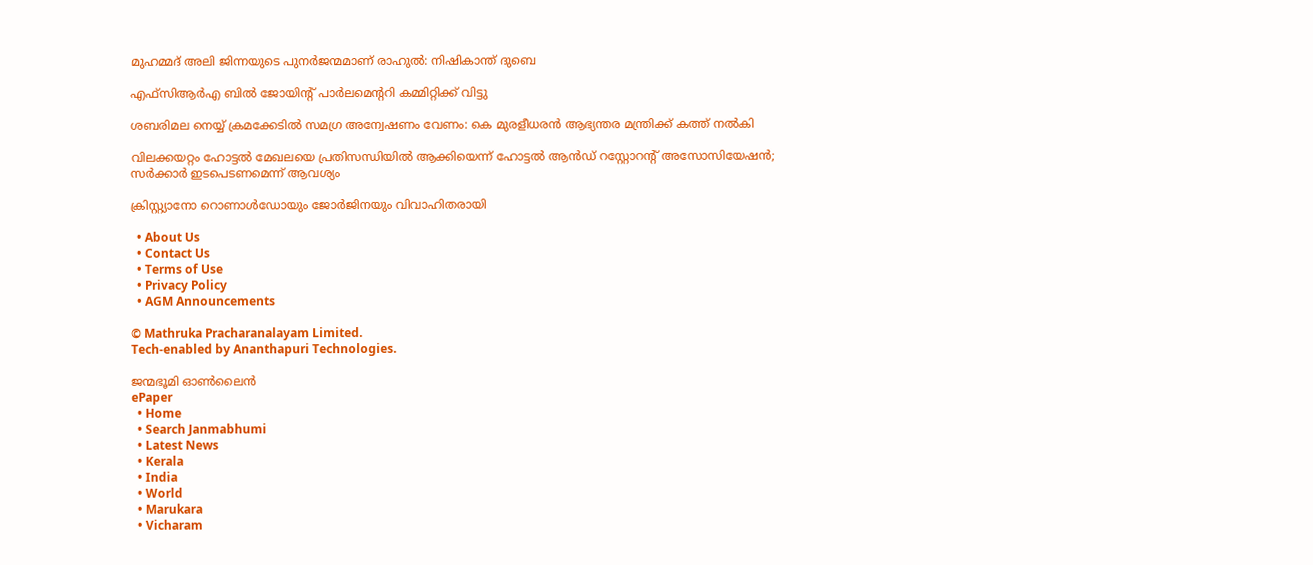മുഹമ്മദ് അലി ജിന്നയുടെ പുനർജന്മമാണ് രാഹുൽ: നിഷികാന്ത് ദുബെ

എഫ്‌സിആർഎ ബിൽ ജോയിന്റ് പാർലമെന്ററി കമ്മിറ്റിക്ക് വിട്ടു

ശബരിമല നെയ്യ് ക്രമക്കേടില്‍ സമഗ്ര അന്വേഷണം വേണം: കെ മുരളീധരന്‍ ആഭ്യന്തര മന്ത്രിക്ക് കത്ത് നല്‍കി

വിലക്കയറ്റം ഹോട്ടല്‍ മേഖലയെ പ്രതിസന്ധിയില്‍ ആക്കിയെന്ന് ഹോട്ടല്‍ ആന്‍ഡ് റസ്റ്റോറന്റ് അസോസിയേഷന്‍; സര്‍ക്കാര്‍ ഇടപെടണമെന്ന് ആവശ്യം

ക്രിസ്റ്റ്യാനോ റൊണാള്‍ഡോയും ജോര്‍ജിനയും വിവാഹിതരായി

  • About Us
  • Contact Us
  • Terms of Use
  • Privacy Policy
  • AGM Announcements

© Mathruka Pracharanalayam Limited.
Tech-enabled by Ananthapuri Technologies.

ജന്മഭൂമി ഓണ്‍ലൈന്‍
ePaper
  • Home
  • Search Janmabhumi
  • Latest News
  • Kerala
  • India
  • World
  • Marukara
  • Vicharam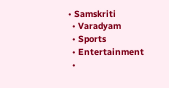• Samskriti
  • Varadyam
  • Sports
  • Entertainment
  •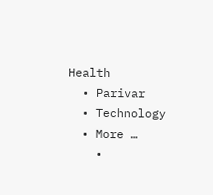Health
  • Parivar
  • Technology
  • More …
    •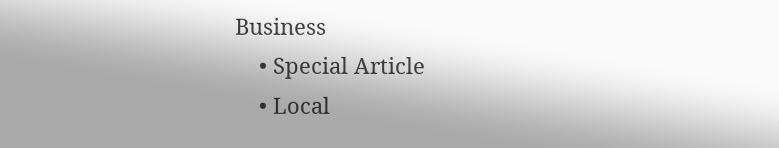Business
    • Special Article
    • Local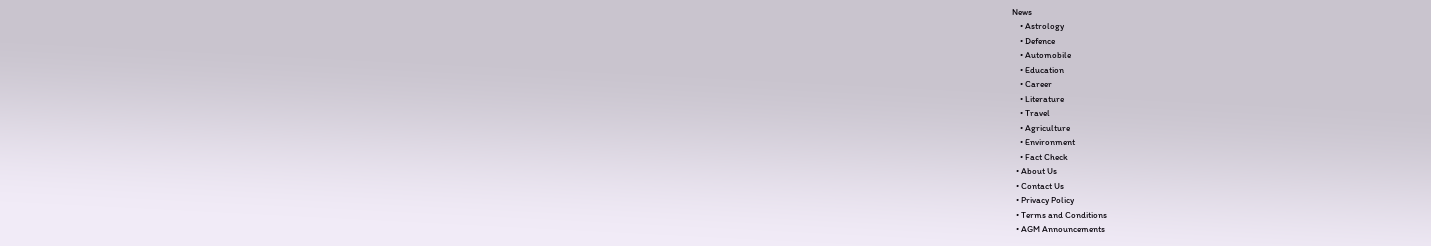News
    • Astrology
    • Defence
    • Automobile
    • Education
    • Career
    • Literature
    • Travel
    • Agriculture
    • Environment
    • Fact Check
  • About Us
  • Contact Us
  • Privacy Policy
  • Terms and Conditions
  • AGM Announcements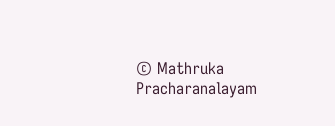© Mathruka Pracharanalayam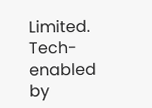Limited.
Tech-enabled by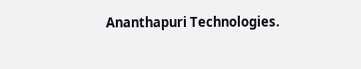Ananthapuri Technologies.